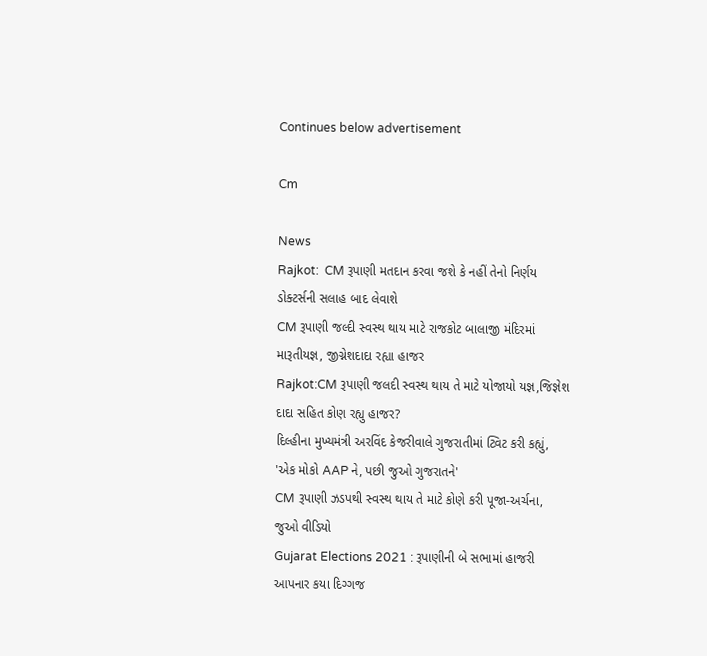Continues below advertisement

Cm

News
Rajkot:  CM રૂપાણી મતદાન કરવા જશે કે નહીં તેનો નિર્ણય ડોક્ટર્સની સલાહ બાદ લેવાશે
CM રૂપાણી જલ્દી સ્વસ્થ થાય માટે રાજકોટ બાલાજી મંદિરમાં મારૂતીયજ્ઞ, જીગ્નેશદાદા રહ્યા હાજર
Rajkot:CM રૂપાણી જલદી સ્વસ્થ થાય તે માટે યોજાયો યજ્ઞ,જિજ્ઞેશ દાદા સહિત કોણ રહ્યુ હાજર?
દિલ્હીના મુખ્યમંત્રી અરવિંદ કેજરીવાલે ગુજરાતીમાં ટ્વિટ કરી કહ્યું, 'એક મોકો AAP ને, પછી જુઓ ગુજરાતને'
CM રૂપાણી ઝડપથી સ્વસ્થ થાય તે માટે કોણે કરી પૂજા-અર્ચના, જુઓ વીડિયો
Gujarat Elections 2021 : રૂપાણીની બે સભામાં હાજરી આપનાર કયા દિગ્ગજ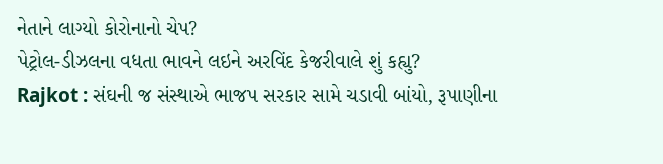નેતાને લાગ્યો કોરોનાનો ચેપ?
પેટ્રોલ-ડીઝલના વધતા ભાવને લઇને અરવિંદ કેજરીવાલે શું કહ્યુ?
Rajkot : સંઘની જ સંસ્થાએ ભાજપ સરકાર સામે ચડાવી બાંયો, રૂપાણીના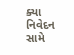ક્યા નિવેદન સામે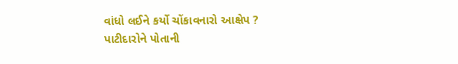વાંધો લઈને કર્યો ચોંકાવનારો આક્ષેપ ?
પાટીદારોને પોતાની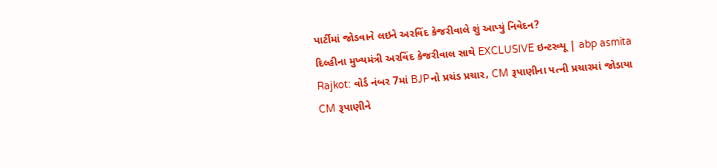પાર્ટીમાં જોડવાને લઇને અરવિંદ કેજરીવાલે શું આપ્યું નિવેદન?
દિલ્હીના મુખ્યમંત્રી અરવિંદ કેજરીવાલ સાથે EXCLUSIVE ઇન્ટરવ્યૂ | abp asmita
Rajkot: વોર્ડ નંબર 7માં BJPનો પ્રચંડ પ્રચાર, CM રૂપાણીના પત્ની પ્રચારમાં જોડાયા
CM રૂપાણીને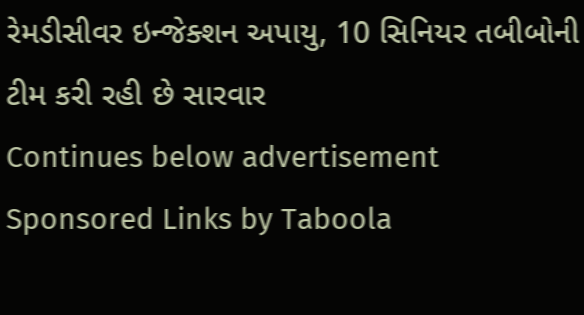રેમડીસીવર ઇન્જેક્શન અપાયુ, 10 સિનિયર તબીબોની ટીમ કરી રહી છે સારવાર
Continues below advertisement
Sponsored Links by Taboola